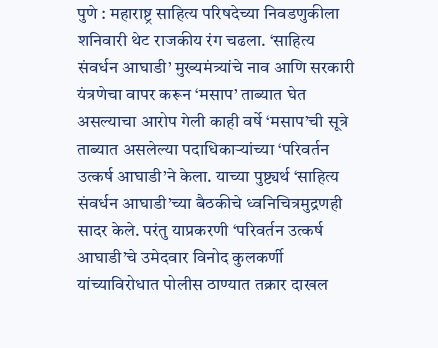पुणे : महाराष्ट्र साहित्य परिषदेच्या निवडणुकीला शनिवारी थेट राजकीय रंग चढला. ‘साहित्य संवर्धन आघाडी’ मुख्यमंत्र्यांचे नाव आणि सरकारी यंत्रणेचा वापर करून ‘मसाप’ ताब्यात घेत असल्याचा आरोप गेली काही वर्षे ‘मसाप’ची सूत्रे ताब्यात असलेल्या पदाधिकार्‍यांच्या ‘परिवर्तन उत्कर्ष आघाडी’ने केला. याच्या पुष्ट्यर्थ ‘साहित्य संवर्धन आघाडी’च्या बैठकीचे ध्वनिचित्रमुद्रणही सादर केले. परंतु याप्रकरणी ‘परिवर्तन उत्कर्ष आघाडी’चे उमेदवार विनोद कुलकर्णी यांच्याविरोधात पोलीस ठाण्यात तक्रार दाखल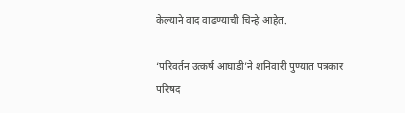केल्याने वाद वाढण्याची चिन्हे आहेत.

‘परिवर्तन उत्कर्ष आघाडी’ने शनिवारी पुण्यात पत्रकार परिषद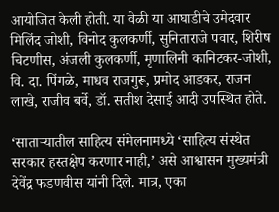आयोजित केली होती. या वेळी या आघाडीचे उमेदवार मिलिंद जोशी, विनोद कुलकर्णी, सुनिताराजे पवार, शिरीष चिटणीस, अंजली कुलकर्णी, मृणालिनी कानिटकर-जोशी, वि. दा. पिंगळे, माधव राजगुरू, प्रमोद आडकर, राजन लाखे, राजीव बर्वे, डॉ. सतीश देसाई आदी उपस्थित होते.

‘सातार्‍यातील साहित्य संमेलनामध्ये ‘साहित्य संस्थेत सरकार हस्तक्षेप करणार नाही,’ असे आश्वासन मुख्यमंत्री देवेंद्र फडणवीस यांनी दिले. मात्र, एका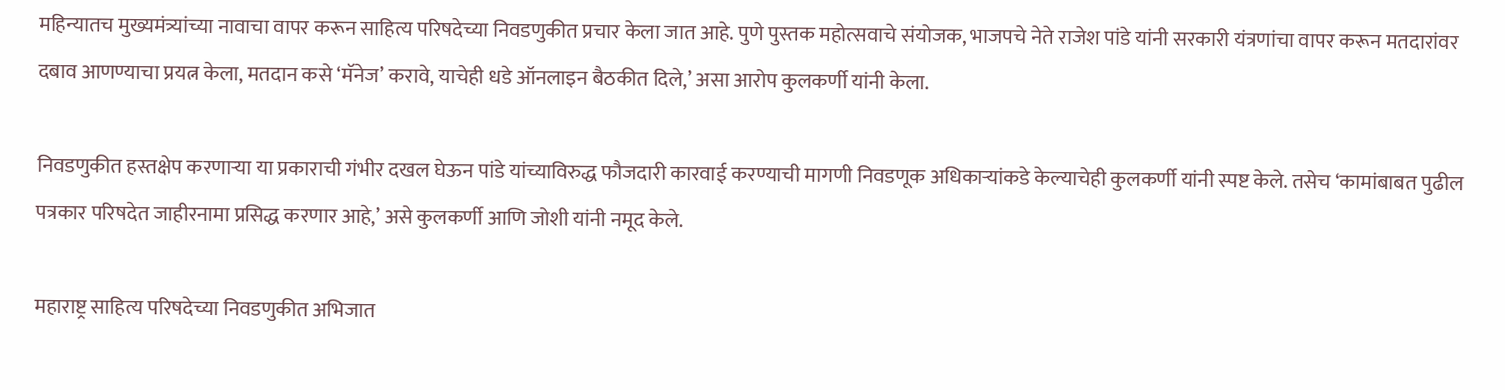महिन्यातच मुख्यमंत्र्यांच्या नावाचा वापर करून साहित्य परिषदेच्या निवडणुकीत प्रचार केला जात आहे. पुणे पुस्तक महोत्सवाचे संयोजक, भाजपचे नेते राजेश पांडे यांनी सरकारी यंत्रणांचा वापर करून मतदारांवर दबाव आणण्याचा प्रयत्न केला, मतदान कसे ‘मॅनेज’ करावे, याचेही धडे ऑनलाइन बैठकीत दिले,’ असा आरोप कुलकर्णी यांनी केला.

निवडणुकीत हस्तक्षेप करणार्‍या या प्रकाराची गंभीर दखल घेऊन पांडे यांच्याविरुद्ध फौजदारी कारवाई करण्याची मागणी निवडणूक अधिकार्‍यांकडे केल्याचेही कुलकर्णी यांनी स्पष्ट केले. तसेच ‘कामांबाबत पुढील पत्रकार परिषदेत जाहीरनामा प्रसिद्ध करणार आहे,’ असे कुलकर्णी आणि जोशी यांनी नमूद केले.

महाराष्ट्र साहित्य परिषदेच्या निवडणुकीत अभिजात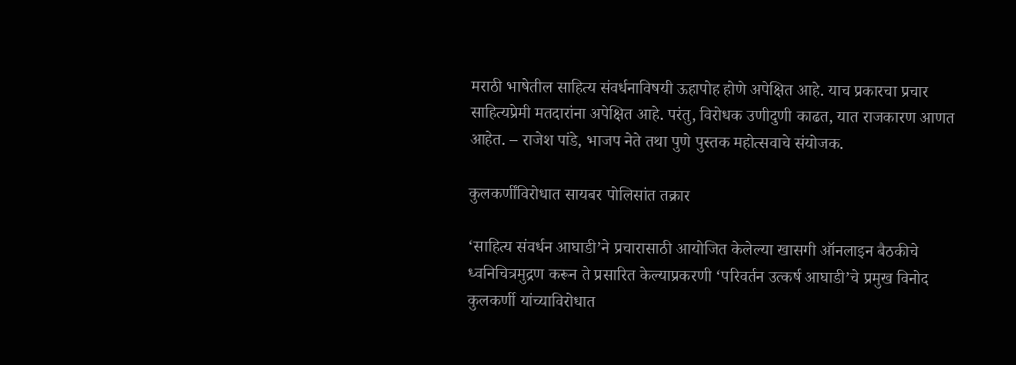मराठी भाषेतील साहित्य संवर्धनाविषयी ऊहापोह होणे अपेक्षित आहे. याच प्रकारचा प्रचार साहित्यप्रेमी मतदारांना अपेक्षित आहे. परंतु, विरोधक उणीदुणी काढत, यात राजकारण आणत आहेत. – राजेश पांडे, भाजप नेते तथा पुणे पुस्तक महोत्सवाचे संयोजक.

कुलकर्णींविरोधात सायबर पोलिसांत तक्रार

‘साहित्य संवर्धन आघाडी’ने प्रचारासाठी आयोजित केलेल्या खासगी ऑनलाइन बैठकीचे ध्वनिचित्रमुद्रण करून ते प्रसारित केल्याप्रकरणी ‘परिवर्तन उत्कर्ष आघाडी’चे प्रमुख विनोद कुलकर्णी यांच्याविरोधात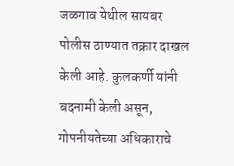जळगाव येथील सायबर पोलीस ठाण्यात तक्रार दाखल केली आहे. कुलकर्णी यांनी बदनामी केली असून, गोपनीयतेच्या अधिकाराचे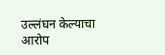उल्लंघन केल्याचा आरोप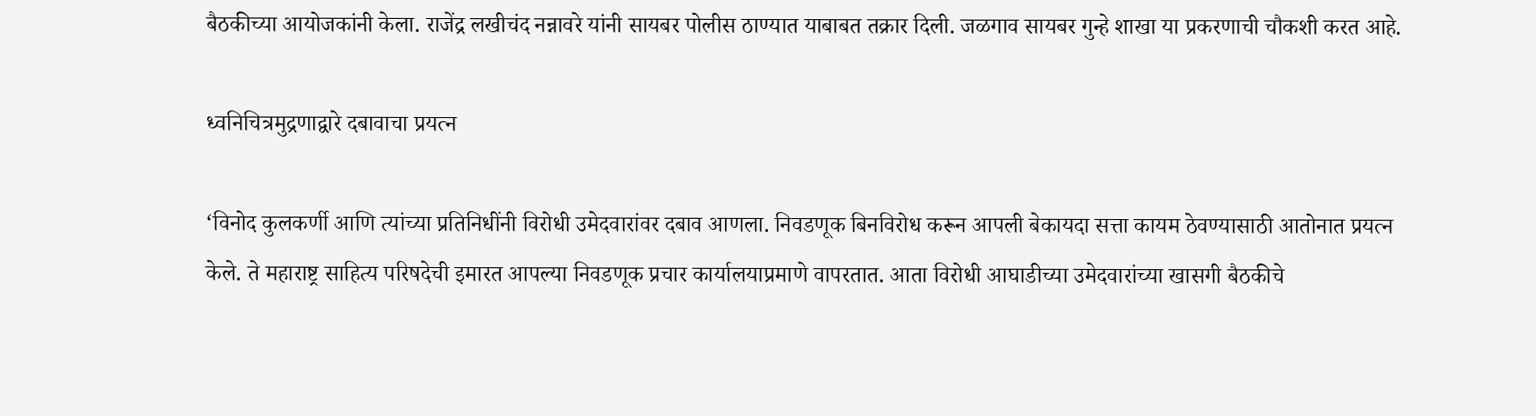बैठकीच्या आयोजकांनी केला. राजेंद्र लखीचंद नन्नावरे यांनी सायबर पोलीस ठाण्यात याबाबत तक्रार दिली. जळगाव सायबर गुन्हे शाखा या प्रकरणाची चौकशी करत आहे.

ध्वनिचित्रमुद्रणाद्वारे दबावाचा प्रयत्न

‘विनोद कुलकर्णी आणि त्यांच्या प्रतिनिधींनी विरोधी उमेदवारांवर दबाव आणला. निवडणूक बिनविरोध करून आपली बेकायदा सत्ता कायम ठेवण्यासाठी आतोनात प्रयत्न केले. ते महाराष्ट्र साहित्य परिषदेची इमारत आपल्या निवडणूक प्रचार कार्यालयाप्रमाणे वापरतात. आता विरोधी आघाडीच्या उमेदवारांच्या खासगी बैठकीचे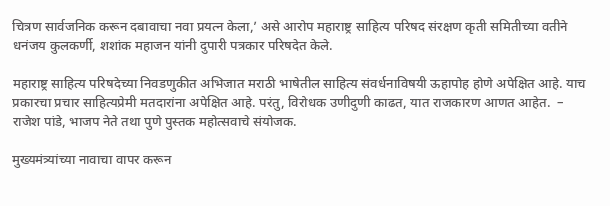चित्रण सार्वजनिक करून दबावाचा नवा प्रयत्न केला,’ असे आरोप महाराष्ट्र साहित्य परिषद संरक्षण कृती समितीच्या वतीने धनंजय कुलकर्णी, शशांक महाजन यांनी दुपारी पत्रकार परिषदेत केले.

महाराष्ट्र साहित्य परिषदेच्या निवडणुकीत अभिजात मराठी भाषेतील साहित्य संवर्धनाविषयी ऊहापोह होणे अपेक्षित आहे. याच प्रकारचा प्रचार साहित्यप्रेमी मतदारांना अपेक्षित आहे. परंतु, विरोधक उणीदुणी काढत, यात राजकारण आणत आहेत.  – राजेश पांडे, भाजप नेते तथा पुणे पुस्तक महोत्सवाचे संयोजक.

मुख्यमंत्र्यांच्या नावाचा वापर करून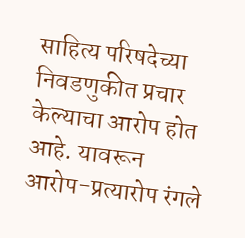साहित्य परिषदेच्या निवडणुकीत प्रचार केल्याचा आरोप होत आहे. यावरून आरोप-प्रत्यारोप रंगले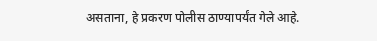असताना, हे प्रकरण पोलीस ठाण्यापर्यंत गेले आहे.